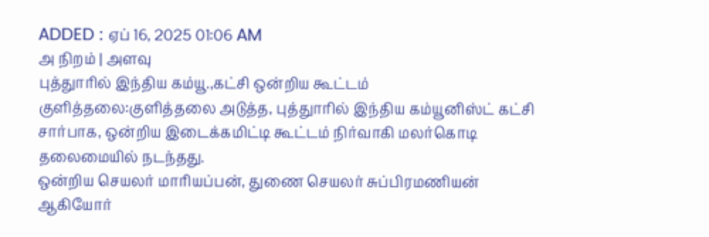ADDED : ஏப் 16, 2025 01:06 AM
அ நிறம் | அளவு
புத்துாரில் இந்திய கம்யூ.,கட்சி ஒன்றிய கூட்டம்
குளித்தலை:குளித்தலை அடுத்த, புத்துாரில் இந்திய கம்யூனிஸ்ட் கட்சி சார்பாக, ஒன்றிய இடைக்கமிட்டி கூட்டம் நிர்வாகி மலர்கொடி தலைமையில் நடந்தது.
ஒன்றிய செயலர் மாரியப்பன், துணை செயலர் சுப்பிரமணியன் ஆகியோர்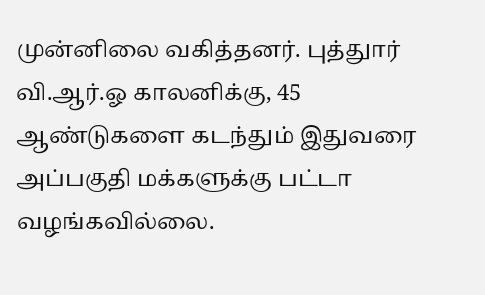முன்னிலை வகித்தனர். புத்துார் வி.ஆர்.ஓ காலனிக்கு, 45 ஆண்டுகளை கடந்தும் இதுவரை அப்பகுதி மக்களுக்கு பட்டா வழங்கவில்லை.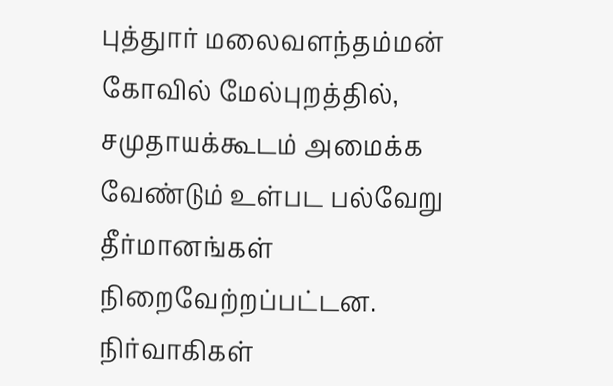புத்துார் மலைவளந்தம்மன் கோவில் மேல்புறத்தில், சமுதாயக்கூடம் அமைக்க வேண்டும் உள்பட பல்வேறு தீர்மானங்கள் நிறைவேற்றப்பட்டன.
நிர்வாகிகள்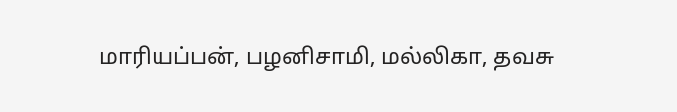மாரியப்பன், பழனிசாமி, மல்லிகா, தவசு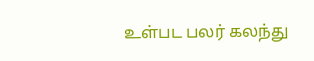உள்பட பலர் கலந்து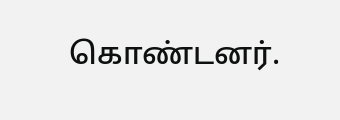கொண்டனர்.